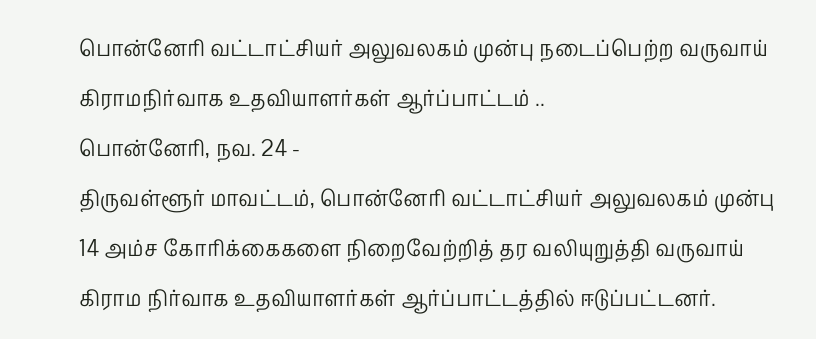பொன்னேரி வட்டாட்சியர் அலுவலகம் முன்பு நடைப்பெற்ற வருவாய் கிராமநிர்வாக உதவியாளர்கள் ஆர்ப்பாட்டம் ..
பொன்னேரி, நவ. 24 -
திருவள்ளூர் மாவட்டம், பொன்னேரி வட்டாட்சியர் அலுவலகம் முன்பு 14 அம்ச கோரிக்கைகளை நிறைவேற்றித் தர வலியுறுத்தி வருவாய் கிராம நிர்வாக உதவியாளர்கள் ஆர்ப்பாட்டத்தில் ஈடுப்பட்டனர்.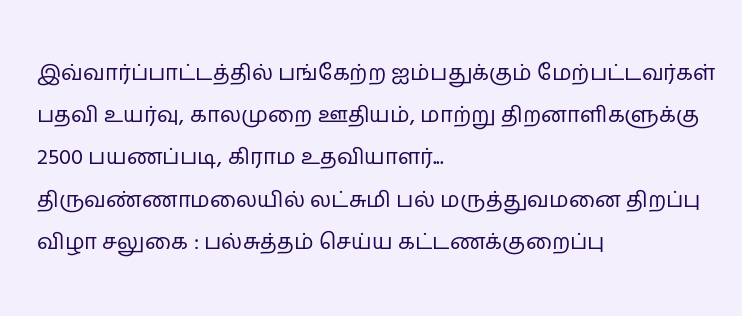இவ்வார்ப்பாட்டத்தில் பங்கேற்ற ஐம்பதுக்கும் மேற்பட்டவர்கள் பதவி உயர்வு, காலமுறை ஊதியம், மாற்று திறனாளிகளுக்கு 2500 பயணப்படி, கிராம உதவியாளர்...
திருவண்ணாமலையில் லட்சுமி பல் மருத்துவமனை திறப்பு விழா சலுகை : பல்சுத்தம் செய்ய கட்டணக்குறைப்பு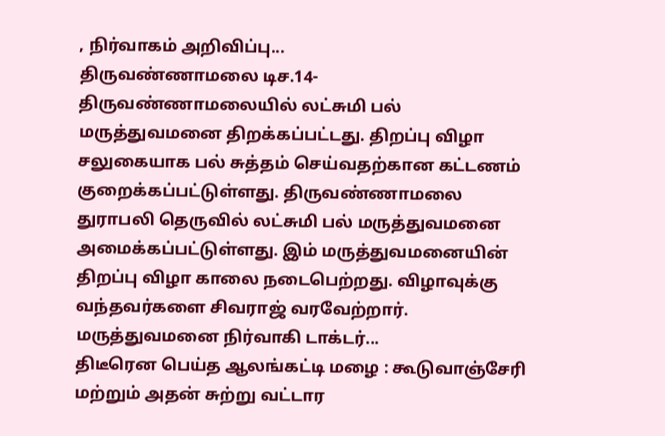, நிர்வாகம் அறிவிப்பு...
திருவண்ணாமலை டிச.14-
திருவண்ணாமலையில் லட்சுமி பல் மருத்துவமனை திறக்கப்பட்டது. திறப்பு விழா சலுகையாக பல் சுத்தம் செய்வதற்கான கட்டணம் குறைக்கப்பட்டுள்ளது. திருவண்ணாமலை துராபலி தெருவில் லட்சுமி பல் மருத்துவமனை அமைக்கப்பட்டுள்ளது. இம் மருத்துவமனையின் திறப்பு விழா காலை நடைபெற்றது. விழாவுக்கு வந்தவர்களை சிவராஜ் வரவேற்றார். மருத்துவமனை நிர்வாகி டாக்டர்...
திடீரென பெய்த ஆலங்கட்டி மழை : கூடுவாஞ்சேரி மற்றும் அதன் சுற்று வட்டார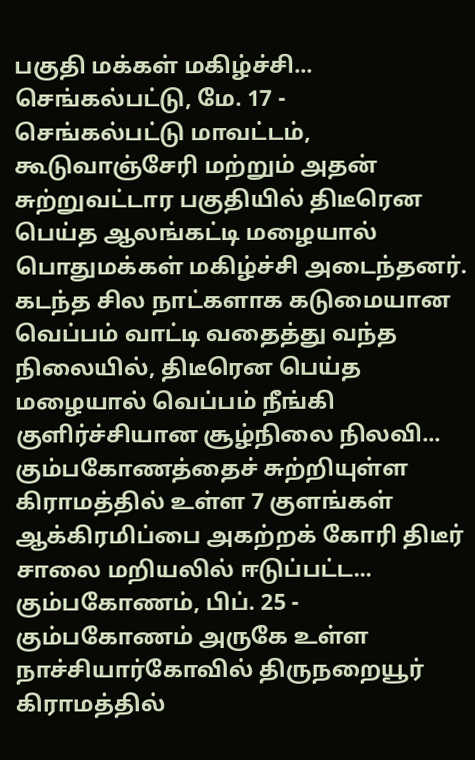பகுதி மக்கள் மகிழ்ச்சி...
செங்கல்பட்டு, மே. 17 -
செங்கல்பட்டு மாவட்டம், கூடுவாஞ்சேரி மற்றும் அதன் சுற்றுவட்டார பகுதியில் திடீரென பெய்த ஆலங்கட்டி மழையால் பொதுமக்கள் மகிழ்ச்சி அடைந்தனர். கடந்த சில நாட்களாக கடுமையான வெப்பம் வாட்டி வதைத்து வந்த நிலையில், திடீரென பெய்த மழையால் வெப்பம் நீங்கி குளிர்ச்சியான சூழ்நிலை நிலவி...
கும்பகோணத்தைச் சுற்றியுள்ள கிராமத்தில் உள்ள 7 குளங்கள் ஆக்கிரமிப்பை அகற்றக் கோரி திடீர் சாலை மறியலில் ஈடுப்பட்ட...
கும்பகோணம், பிப். 25 -
கும்பகோணம் அருகே உள்ள நாச்சியார்கோவில் திருநறையூர் கிராமத்தில்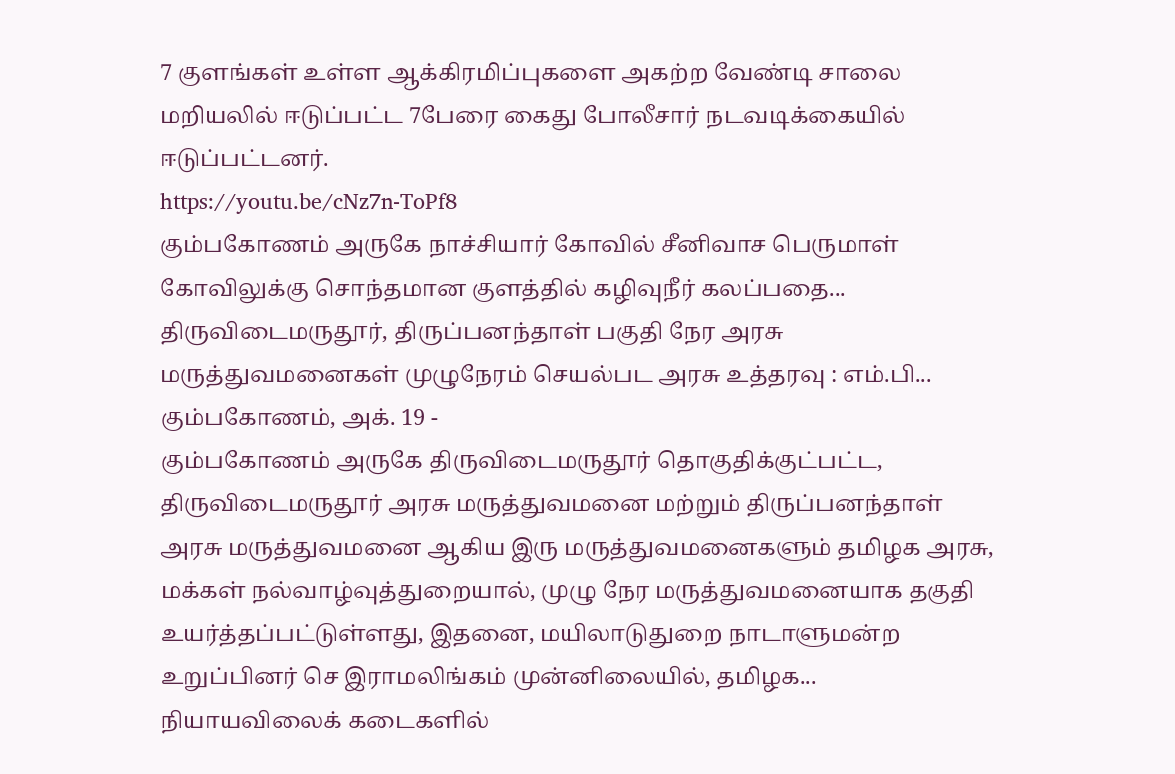7 குளங்கள் உள்ள ஆக்கிரமிப்புகளை அகற்ற வேண்டி சாலை மறியலில் ஈடுப்பட்ட 7பேரை கைது போலீசார் நடவடிக்கையில் ஈடுப்பட்டனர்.
https://youtu.be/cNz7n-ToPf8
கும்பகோணம் அருகே நாச்சியார் கோவில் சீனிவாச பெருமாள் கோவிலுக்கு சொந்தமான குளத்தில் கழிவுநீர் கலப்பதை...
திருவிடைமருதூர், திருப்பனந்தாள் பகுதி நேர அரசு மருத்துவமனைகள் முழுநேரம் செயல்பட அரசு உத்தரவு : எம்.பி...
கும்பகோணம், அக். 19 -
கும்பகோணம் அருகே திருவிடைமருதூர் தொகுதிக்குட்பட்ட, திருவிடைமருதூர் அரசு மருத்துவமனை மற்றும் திருப்பனந்தாள் அரசு மருத்துவமனை ஆகிய இரு மருத்துவமனைகளும் தமிழக அரசு, மக்கள் நல்வாழ்வுத்துறையால், முழு நேர மருத்துவமனையாக தகுதி உயர்த்தப்பட்டுள்ளது, இதனை, மயிலாடுதுறை நாடாளுமன்ற உறுப்பினர் செ இராமலிங்கம் முன்னிலையில், தமிழக...
நியாயவிலைக் கடைகளில்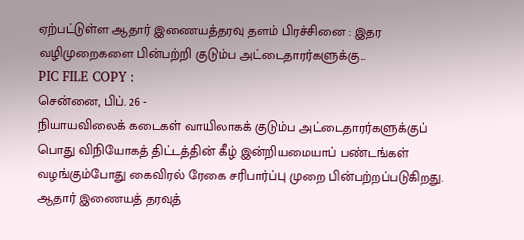ஏற்பட்டுள்ள ஆதார் இணையத்தரவு தளம் பிரச்சினை : இதர வழிமுறைகளை பின்பற்றி குடும்ப அட்டைதாரர்களுக்கு...
PIC FILE COPY :
சென்னை, பிப். 26 -
நியாயவிலைக் கடைகள் வாயிலாகக் குடும்ப அட்டைதாரர்களுக்குப் பொது விநியோகத் திட்டத்தின் கீழ் இன்றியமையாப் பண்டங்கள் வழங்கும்போது கைவிரல் ரேகை சரிபார்ப்பு முறை பின்பற்றப்படுகிறது. ஆதார் இணையத் தரவுத்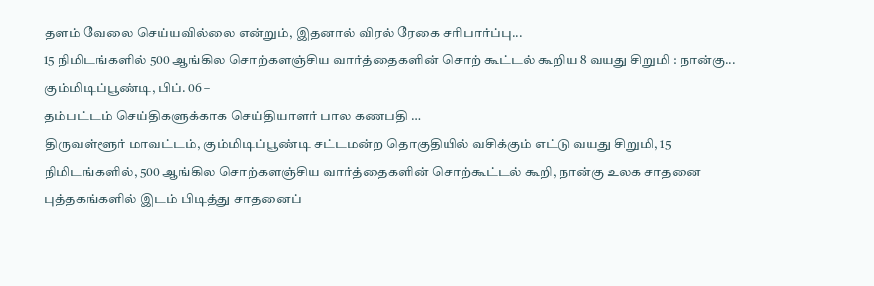தளம் வேலை செய்யவில்லை என்றும், இதனால் விரல் ரேகை சரிபார்ப்பு...
15 நிமிடங்களில் 500 ஆங்கில சொற்களஞ்சிய வார்த்தைகளின் சொற் கூட்டல் கூறிய 8 வயது சிறுமி : நான்கு...
கும்மிடிப்பூண்டி, பிப். 06 –
தம்பட்டம் செய்திகளுக்காக செய்தியாளர் பால கணபதி …
திருவள்ளூர் மாவட்டம், கும்மிடிப்பூண்டி சட்டமன்ற தொகுதியில் வசிக்கும் எட்டு வயது சிறுமி, 15 நிமிடங்களில், 500 ஆங்கில சொற்களஞ்சிய வார்த்தைகளின் சொற்கூட்டல் கூறி, நான்கு உலக சாதனை புத்தகங்களில் இடம் பிடித்து சாதனைப்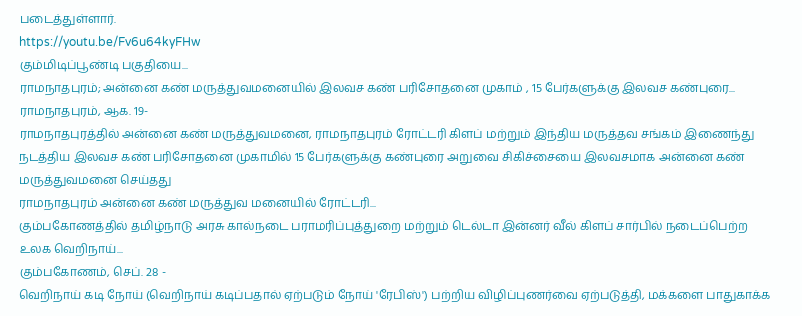படைத்துள்ளார்.
https://youtu.be/Fv6u64kyFHw
கும்மிடிப்பூண்டி பகுதியை...
ராமநாதபுரம்; அன்னை கண் மருத்துவமனையில் இலவச கண் பரிசோதனை முகாம் , 15 பேர்களுக்கு இலவச கண்புரை...
ராமநாதபுரம், ஆக. 19-
ராமநாதபுரத்தில் அன்னை கண் மருத்துவமனை, ராமநாதபுரம் ரோட்டரி கிளப் மற்றும் இந்திய மருத்தவ சங்கம் இணைந்து நடத்திய இலவச கண் பரிசோதனை முகாமில் 15 பேர்களுக்கு கண்புரை அறுவை சிகிச்சையை இலவசமாக அன்னை கண் மருத்துவமனை செய்தது
ராமநாதபுரம் அன்னை கண் மருத்துவ மனையில் ரோட்டரி...
கும்பகோணத்தில் தமிழ்நாடு அரசு கால்நடை பராமரிப்புத்துறை மற்றும் டெல்டா இன்னர் வீல் கிளப் சார்பில் நடைப்பெற்ற உலக வெறிநாய்...
கும்பகோணம், செப். 28 -
வெறிநாய் கடி நோய் (வெறிநாய் கடிப்பதால் ஏற்படும் நோய் 'ரேபிஸ்') பற்றிய விழிப்புணர்வை ஏற்படுத்தி, மக்களை பாதுகாக்க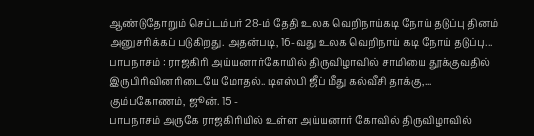ஆண்டுதோறும் செப்டம்பர் 28-ம் தேதி உலக வெறிநாய்கடி நோய் தடுப்பு தினம் அனுசரிக்கப் படுகிறது. அதன்படி, 16-வது உலக வெறிநாய் கடி நோய் தடுப்பு...
பாபநாசம் : ராஜகிரி அய்யனார்கோயில் திருவிழாவில் சாமியை தூக்குவதில் இருபிரிவினரிடையே மோதல்.. டிஎஸ்பி ஜீப் மீது கல்வீசி தாக்கு,...
கும்பகோணம், ஜூன். 15 -
பாபநாசம் அருகே ராஜகிரியில் உள்ள அய்யனார் கோவில் திருவிழாவில்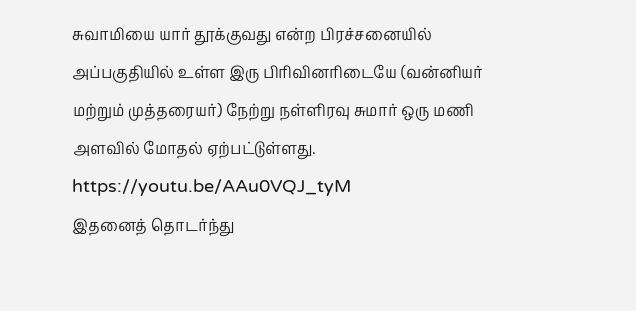சுவாமியை யார் தூக்குவது என்ற பிரச்சனையில் அப்பகுதியில் உள்ள இரு பிரிவினரிடையே (வன்னியர் மற்றும் முத்தரையர்) நேற்று நள்ளிரவு சுமார் ஒரு மணி அளவில் மோதல் ஏற்பட்டுள்ளது.
https://youtu.be/AAu0VQJ_tyM
இதனைத் தொடர்ந்து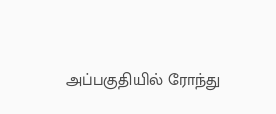அப்பகுதியில் ரோந்து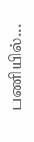பணியில்...